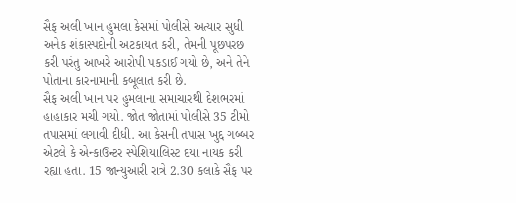સૈફ અલી ખાન હુમલા કેસમાં પોલીસે અત્યાર સુધી અનેક શંકાસ્પદોની અટકાયત કરી, તેમની પૂછપરછ કરી પરંતુ આખરે આરોપી પકડાઈ ગયો છે, અને તેને પોતાના કારનામાની કબૂલાત કરી છે.
સૈફ અલી ખાન પર હુમલાના સમાચારથી દેશભરમાં હાહાકાર મચી ગયો. જોત જોતામાં પોલીસે 35 ટીમો તપાસમાં લગાવી દીધી. આ કેસની તપાસ ખુદ્દ ગબ્બર એટલે કે એન્કાઉન્ટર સ્પેશિયાલિસ્ટ દયા નાયક કરી રહ્યા હતા. 15 જાન્યુઆરી રાત્રે 2.30 કલાકે સૈફ પર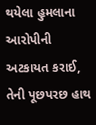થયેલા હુમલાના આરોપીની અટકાયત કરાઈ, તેની પૂછપરછ હાથ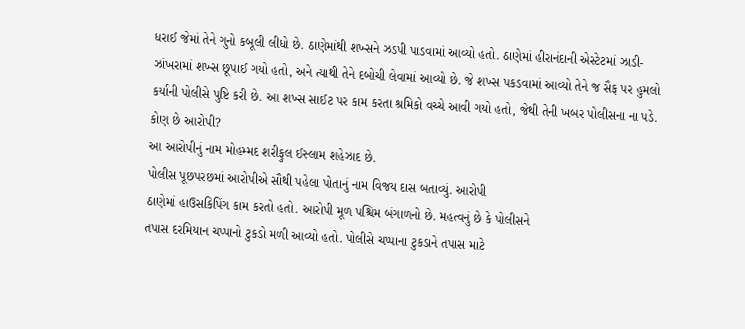ધરાઈ જેમાં તેને ગુનો કબૂલી લીધો છે. ઠાણેમાંથી શખ્સને ઝડપી પાડવામાં આવ્યો હતો. ઠાણેમાં હીરાનંદાની એસ્ટેટમાં ઝાડી-ઝાંખરામાં શખ્સ છૂપાઈ ગયો હતો, અને ત્યાથી તેને દબોચી લેવામાં આવ્યો છે. જે શખ્સ પકડવામાં આવ્યો તેને જ સૈફ પર હુમલો કર્યાની પોલીસે પુષ્ટિ કરી છે. આ શખ્સ સાઈટ પર કામ કરતા શ્રમિકો વચ્ચે આવી ગયો હતો, જેથી તેની ખબર પોલીસના ના પડે.
કોણ છે આરોપી?
આ આરોપીનું નામ મોહમ્મદ શરીફુલ ઈસ્લામ શહેઝાદ છે.
પોલીસ પૂછપરછમાં આરોપીએ સૌથી પહેલા પોતાનું નામ વિજય દાસ બતાવ્યું. આરોપી
ઠાણેમાં હાઉસકિપિંગ કામ કરતો હતો. આરોપી મૂળ પશ્ચિમ બંગાળનો છે. મહત્વનું છે કે પોલીસને
તપાસ દરમિયાન ચપ્પાનો ટુકડો મળી આવ્યો હતો. પોલીસે ચપ્પાના ટુકડાને તપાસ માટે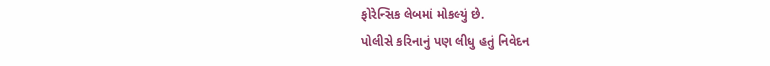ફોરેન્સિક લેબમાં મોકલ્યું છે.
પોલીસે કરિનાનું પણ લીધુ હતું નિવેદન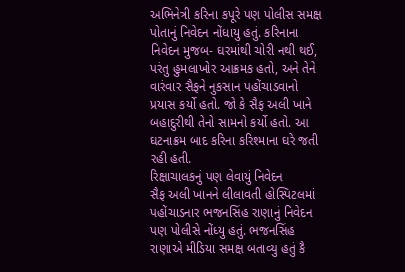અભિનેત્રી કરિના કપૂરે પણ પોલીસ સમક્ષ પોતાનું નિવેદન નોંધાયુ હતું. કરિનાના નિવેદન મુજબ- ઘરમાંથી ચોરી નથી થઈ, પરંતુ હુમલાખોર આક્રમક હતો, અને તેને વારંવાર સૈફને નુકસાન પહોંચાડવાનો પ્રયાસ કર્યો હતો. જો કે સૈફ અલી ખાને બહાદુરીથી તેનો સામનો કર્યો હતો. આ ઘટનાક્રમ બાદ કરિના કરિશ્માના ઘરે જતી રહી હતી.
રિક્ષાચાલકનું પણ લેવાયું નિવેદન
સૈફ અલી ખાનને લીલાવતી હોસ્પિટલમાં પહોંચાડનાર ભજનસિંહ રાણાનું નિવેદન પણ પોલીસે નોંધ્યુ હતું. ભજનસિંહ રાણાએ મીડિયા સમક્ષ બતાવ્યુ હતું કૈ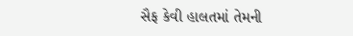સૈફ કેવી હાલતમાં તેમની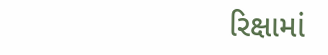રિક્ષામાં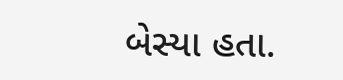બેસ્યા હતા.